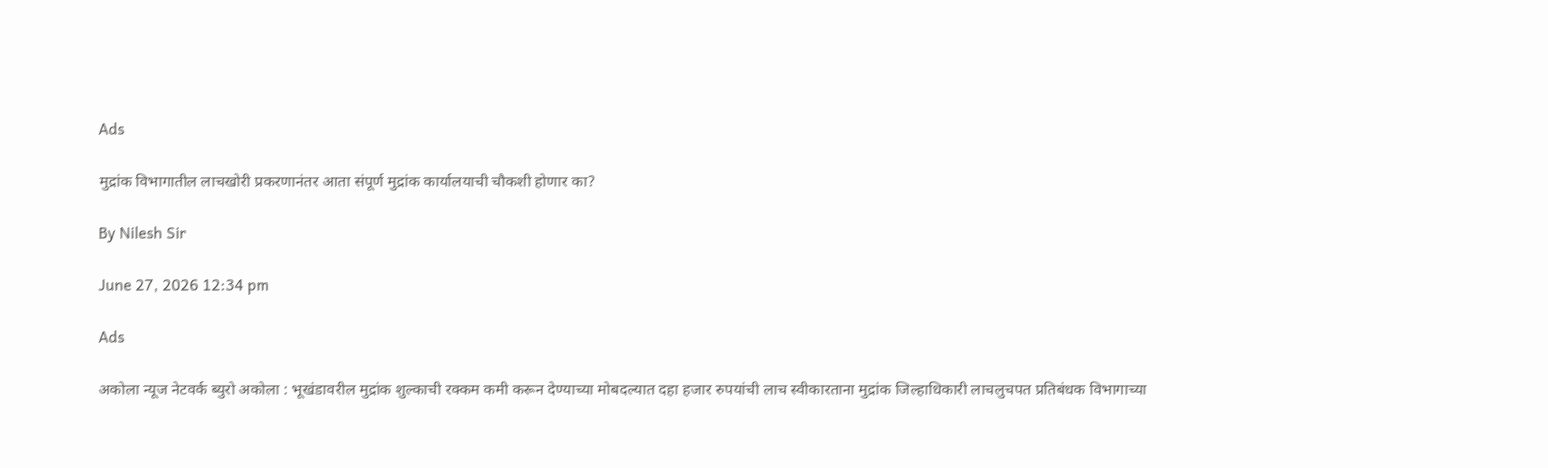Ads

मुद्रांक विभागातील लाचखोरी प्रकरणानंतर आता संपूर्ण मुद्रांक कार्यालयाची चौकशी होणार का?

By Nilesh Sir

June 27, 2026 12:34 pm

Ads

अकोला न्यूज नेटवर्क ब्युरो अकोला : भूखंडावरील मुद्रांक शुल्काची रक्कम कमी करून देण्याच्या मोबदल्यात दहा हजार रुपयांची लाच स्वीकारताना मुद्रांक जिल्हाधिकारी लाचलुचपत प्रतिबंधक विभागाच्या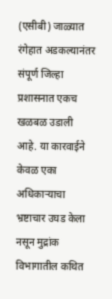(एसीबी) जाळ्यात रंगेहात अडकल्यानंतर संपूर्ण जिल्हा प्रशासनात एकच खळबळ उडाली आहे. या कारवाईने केवळ एका अधिकाऱ्याचा भ्रष्टाचार उघड केला नसून मुद्रांक विभागातील कथित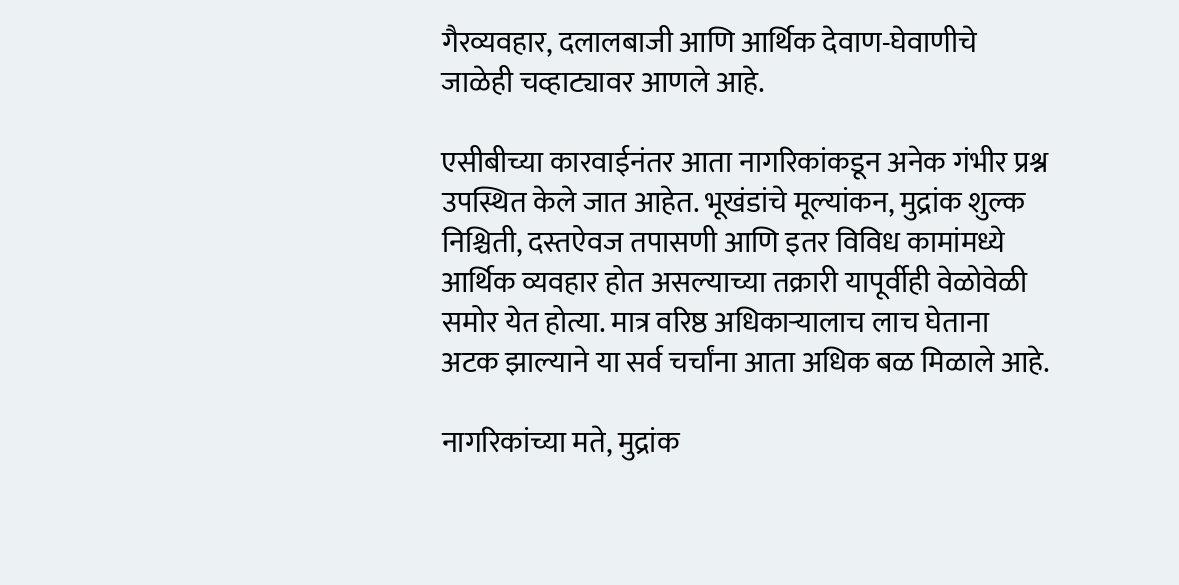गैरव्यवहार, दलालबाजी आणि आर्थिक देवाण-घेवाणीचे जाळेही चव्हाट्यावर आणले आहे.

एसीबीच्या कारवाईनंतर आता नागरिकांकडून अनेक गंभीर प्रश्न उपस्थित केले जात आहेत. भूखंडांचे मूल्यांकन, मुद्रांक शुल्क निश्चिती, दस्तऐवज तपासणी आणि इतर विविध कामांमध्ये आर्थिक व्यवहार होत असल्याच्या तक्रारी यापूर्वीही वेळोवेळी समोर येत होत्या. मात्र वरिष्ठ अधिकाऱ्यालाच लाच घेताना अटक झाल्याने या सर्व चर्चांना आता अधिक बळ मिळाले आहे.

नागरिकांच्या मते, मुद्रांक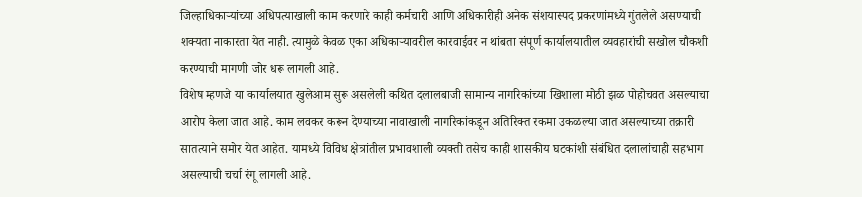जिल्हाधिकाऱ्यांच्या अधिपत्याखाली काम करणारे काही कर्मचारी आणि अधिकारीही अनेक संशयास्पद प्रकरणांमध्ये गुंतलेले असण्याची शक्यता नाकारता येत नाही. त्यामुळे केवळ एका अधिकाऱ्यावरील कारवाईवर न थांबता संपूर्ण कार्यालयातील व्यवहारांची सखोल चौकशी करण्याची मागणी जोर धरू लागली आहे.
विशेष म्हणजे या कार्यालयात खुलेआम सुरू असलेली कथित दलालबाजी सामान्य नागरिकांच्या खिशाला मोठी झळ पोहोचवत असल्याचा आरोप केला जात आहे. काम लवकर करून देण्याच्या नावाखाली नागरिकांकडून अतिरिक्त रकमा उकळल्या जात असल्याच्या तक्रारी सातत्याने समोर येत आहेत. यामध्ये विविध क्षेत्रांतील प्रभावशाली व्यक्ती तसेच काही शासकीय घटकांशी संबंधित दलालांचाही सहभाग असल्याची चर्चा रंगू लागली आहे.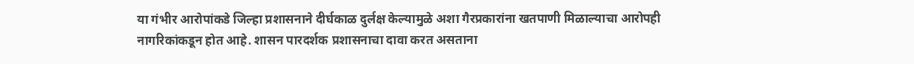या गंभीर आरोपांकडे जिल्हा प्रशासनाने दीर्घकाळ दुर्लक्ष केल्यामुळे अशा गैरप्रकारांना खतपाणी मिळाल्याचा आरोपही नागरिकांकडून होत आहे. शासन पारदर्शक प्रशासनाचा दावा करत असताना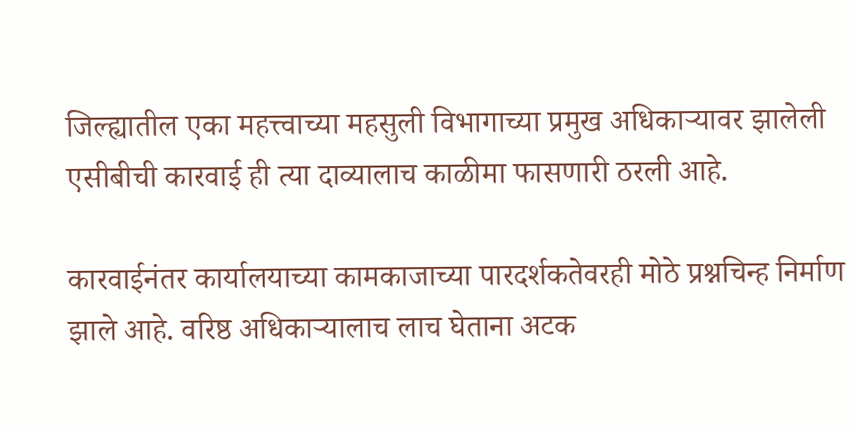जिल्ह्यातील एका महत्त्वाच्या महसुली विभागाच्या प्रमुख अधिकाऱ्यावर झालेली एसीबीची कारवाई ही त्या दाव्यालाच काळीमा फासणारी ठरली आहे.

कारवाईनंतर कार्यालयाच्या कामकाजाच्या पारदर्शकतेवरही मोठे प्रश्नचिन्ह निर्माण झाले आहे. वरिष्ठ अधिकाऱ्यालाच लाच घेताना अटक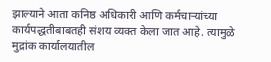झाल्याने आता कनिष्ठ अधिकारी आणि कर्मचाऱ्यांच्या कार्यपद्धतीबाबतही संशय व्यक्त केला जात आहे. त्यामुळे मुद्रांक कार्यालयातील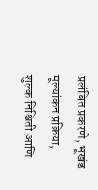प्रलंबित प्रकरणे, भूखंड मूल्यांकन प्रक्रिया, शुल्क निश्चिती आणि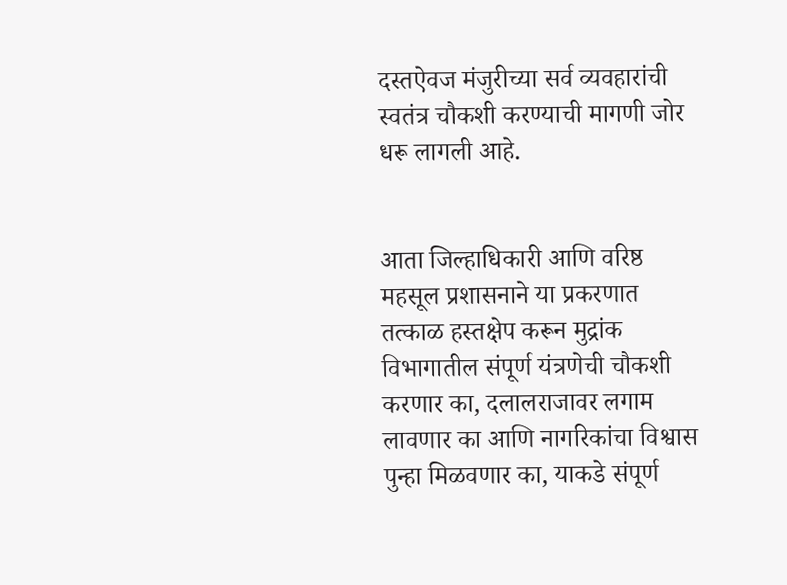दस्तऐवज मंजुरीच्या सर्व व्यवहारांची स्वतंत्र चौकशी करण्याची मागणी जोर धरू लागली आहे.


आता जिल्हाधिकारी आणि वरिष्ठ महसूल प्रशासनाने या प्रकरणात तत्काळ हस्तक्षेप करून मुद्रांक विभागातील संपूर्ण यंत्रणेची चौकशी करणार का, दलालराजावर लगाम लावणार का आणि नागरिकांचा विश्वास पुन्हा मिळवणार का, याकडे संपूर्ण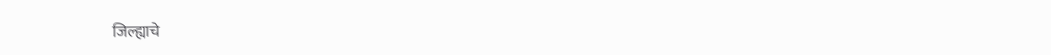जिल्ह्याचे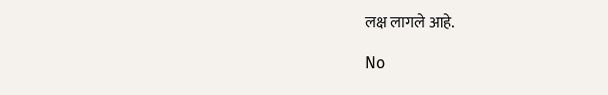लक्ष लागले आहे.

No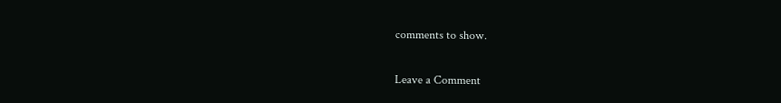comments to show.

Leave a Comment